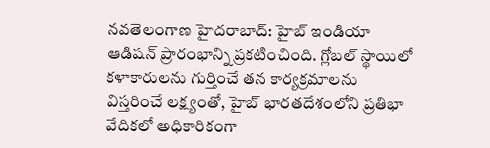నవతెలంగాణ హైదరాబాద్: హైబ్ ఇండియా ఆడిషన్ ప్రారంభాన్ని ప్రకటించింది. గ్లోబల్ స్థాయిలో కళాకారులను గుర్తించే తన కార్యక్రమాలను విస్తరించే లక్ష్యంతో, హైబ్ భారతదేశంలోని ప్రతిభా వేదికలో అధికారికంగా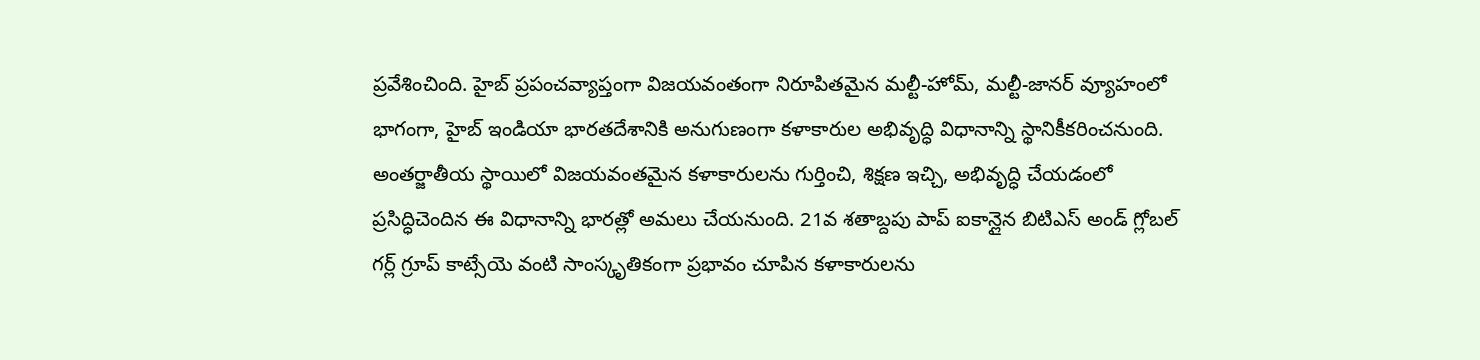ప్రవేశించింది. హైబ్ ప్రపంచవ్యాప్తంగా విజయవంతంగా నిరూపితమైన మల్టీ-హోమ్, మల్టీ-జానర్ వ్యూహంలో భాగంగా, హైబ్ ఇండియా భారతదేశానికి అనుగుణంగా కళాకారుల అభివృద్ధి విధానాన్ని స్థానికీకరించనుంది. అంతర్జాతీయ స్థాయిలో విజయవంతమైన కళాకారులను గుర్తించి, శిక్షణ ఇచ్చి, అభివృద్ధి చేయడంలో ప్రసిద్ధిచెందిన ఈ విధానాన్ని భారత్లో అమలు చేయనుంది. 21వ శతాబ్దపు పాప్ ఐకాన్లైన బిటిఎస్ అండ్ గ్లోబల్ గర్ల్ గ్రూప్ కాట్సేయె వంటి సాంస్కృతికంగా ప్రభావం చూపిన కళాకారులను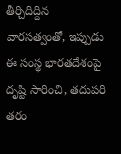తీర్చిదిద్దిన వారసత్వంతో, ఇప్పుడు ఈ సంస్థ భారతదేశంపై దృష్టి సారించి, తదుపరి తరం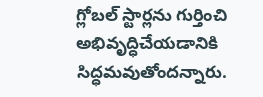గ్లోబల్ స్టార్లను గుర్తించి అభివృద్ధిచేయడానికి సిద్ధమవుతోందన్నారు.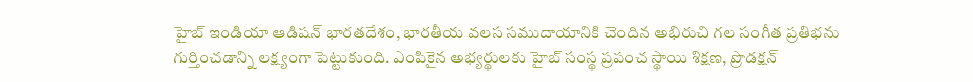హైబ్ ఇండియా ఆడిషన్ భారతదేశం, భారతీయ వలస సముదాయానికి చెందిన అభిరుచి గల సంగీత ప్రతిభను గుర్తించడాన్ని లక్ష్యంగా పెట్టుకుంది. ఎంపికైన అభ్యర్థులకు హైబ్ సంస్థ ప్రపంచ స్థాయి శిక్షణ, ప్రొడక్షన్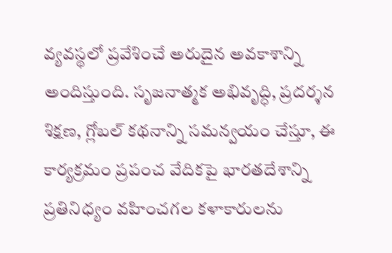వ్యవస్థలో ప్రవేశించే అరుదైన అవకాశాన్ని అందిస్తుంది. సృజనాత్మక అభివృద్ధి, ప్రదర్శన శిక్షణ, గ్లోబల్ కథనాన్ని సమన్వయం చేస్తూ, ఈ కార్యక్రమం ప్రపంచ వేదికపై భారతదేశాన్ని ప్రతినిధ్యం వహించగల కళాకారులను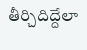తీర్చిదిద్దేలా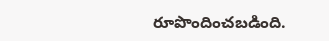రూపొందించబడింది.